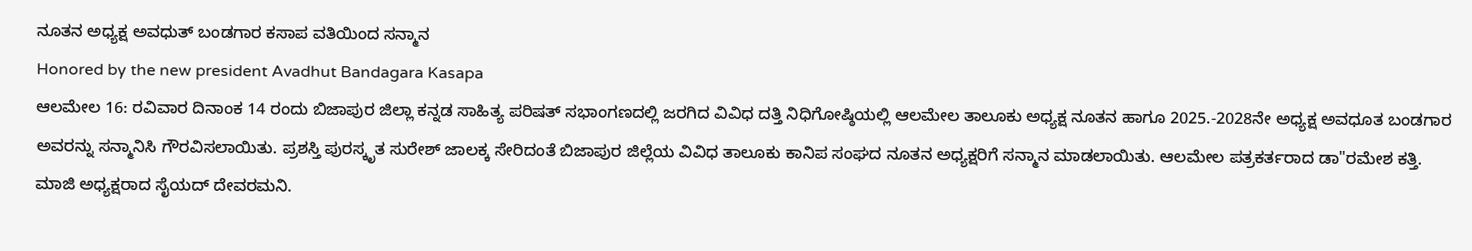ನೂತನ ಅಧ್ಯಕ್ಷ ಅವಧುತ್ ಬಂಡಗಾರ ಕಸಾಪ ವತಿಯಿಂದ ಸನ್ಮಾನ
Honored by the new president Avadhut Bandagara Kasapa
ಆಲಮೇಲ 16: ರವಿವಾರ ದಿನಾಂಕ 14 ರಂದು ಬಿಜಾಪುರ ಜಿಲ್ಲಾ ಕನ್ನಡ ಸಾಹಿತ್ಯ ಪರಿಷತ್ ಸಭಾಂಗಣದಲ್ಲಿ ಜರಗಿದ ವಿವಿಧ ದತ್ತಿ ನಿಧಿಗೋಷ್ಠಿಯಲ್ಲಿ ಆಲಮೇಲ ತಾಲೂಕು ಅಧ್ಯಕ್ಷ ನೂತನ ಹಾಗೂ 2025.-2028ನೇ ಅಧ್ಯಕ್ಷ ಅವಧೂತ ಬಂಡಗಾರ ಅವರನ್ನು ಸನ್ಮಾನಿಸಿ ಗೌರವಿಸಲಾಯಿತು. ಪ್ರಶಸ್ತಿ ಪುರಸ್ಕೃತ ಸುರೇಶ್ ಜಾಲಕ್ಕ ಸೇರಿದಂತೆ ಬಿಜಾಪುರ ಜಿಲ್ಲೆಯ ವಿವಿಧ ತಾಲೂಕು ಕಾನಿಪ ಸಂಘದ ನೂತನ ಅಧ್ಯಕ್ಷರಿಗೆ ಸನ್ಮಾನ ಮಾಡಲಾಯಿತು. ಆಲಮೇಲ ಪತ್ರಕರ್ತರಾದ ಡಾ"ರಮೇಶ ಕತ್ತಿ. ಮಾಜಿ ಅಧ್ಯಕ್ಷರಾದ ಸೈಯದ್ ದೇವರಮನಿ.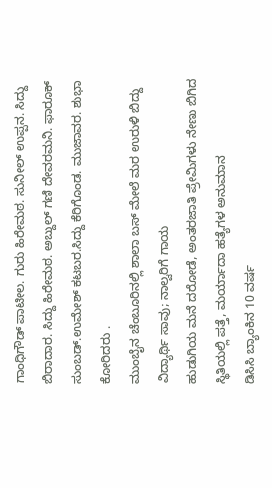ಗಾಂಧಿಗೌಡ್ ಪಾಟೀಲ. ಗುರು ಹಿರೇಮಠ. ಸುನೀಲ್ ಉಪ್ಪನ. ಸಿದ್ದು ಬಿರಾದಾರ. ಸಿದ್ದು ಹಿರೇಮಠ. ಅಬ್ದುಲ್ ಗಣಿ ದೇವರಮನಿ. ಫಾರೂಕ್ ಸುಂಬಡ್.ಉಮೇಶ್ ಕಟಬರ.ಸಿದ್ದು ಕೆರಿಗೊಂಡ. ಮುಜಾವರ. ಶುಭಾ ಕೋರಿದರು .
ಮುಂಬೈನ ಚೆಂಬೂರಿನಲ್ಲಿ ಶಾಲಾ ಬಸ್ ಮೇಲೆ ಮರ ಉರುಳಿ ಬಿದ್ದು ವಿದ್ಯಾರ್ಥಿ ಸಾವು; ನಾಲ್ವರಿಗೆ ಗಾಯ
ಹುಡುಗಿಯ ಮನೆ ದರೋಡೆ, ಅಂತರಜಾತಿ ಪ್ರೇಮಿಗಳು ನೇಣು ಬಿಗಿದ ಸ್ಥಿತಿಯಲ್ಲಿ ಪತ್ತೆ, ಮರ್ಯಾದಾ ಹತ್ಯೆಗಳ ಅನುಮಾನ
ಡಿಸಿಸಿ ಬ್ಯಾಂಕಿನ 10 ವರ್ಷ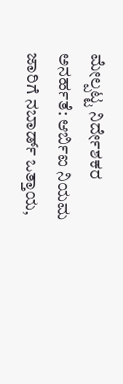ಮೇಲ್ಪಟ್ಟ ನಿರ್ದೇಶಕರ ಅನರ್ಹತೆ: ಆರ್ಬಿಐ ನಿಯಮ ಜಾರಿಗೆ ನಬಾರ್ಡ್ ಒತ್ತಾಯ,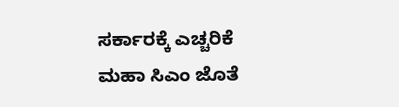ಸರ್ಕಾರಕ್ಕೆ ಎಚ್ಚರಿಕೆ
ಮಹಾ ಸಿಎಂ ಜೊತೆ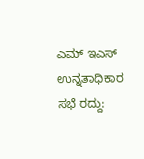ಎಮ್ ಇಎಸ್ ಉನ್ನತಾಧಿಕಾರ ಸಭೆ ರದ್ದು: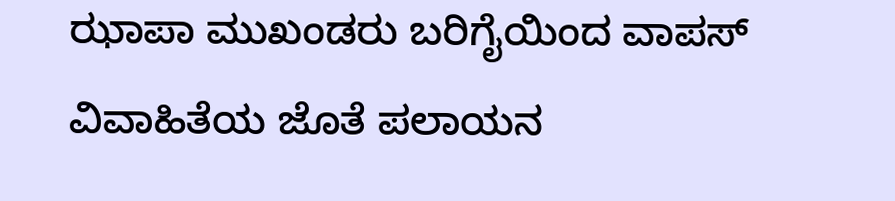ಝಾಪಾ ಮುಖಂಡರು ಬರಿಗೈಯಿಂದ ವಾಪಸ್
ವಿವಾಹಿತೆಯ ಜೊತೆ ಪಲಾಯನ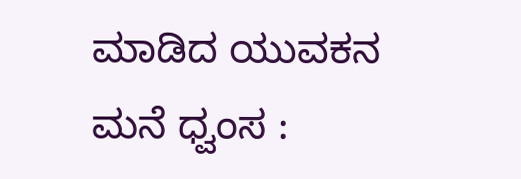ಮಾಡಿದ ಯುವಕನ ಮನೆ ಧ್ವಂಸ :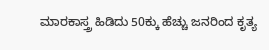ಮಾರಕಾಸ್ತ್ರ ಹಿಡಿದು 50ಕ್ಕು ಹೆಚ್ಚು ಜನರಿಂದ ಕೃತ್ಯ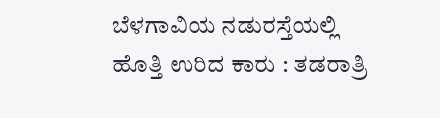ಬೆಳಗಾವಿಯ ನಡುರಸ್ತೆಯಲ್ಲಿ ಹೊತ್ತಿ ಉರಿದ ಕಾರು : ತಡರಾತ್ರಿ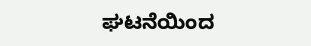ಘಟನೆಯಿಂದ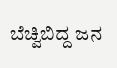ಬೆಚ್ವಿಬಿದ್ದ ಜನ